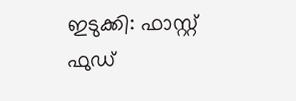ഇടുക്കി: ഫാസ്റ്റ് ഫുഡ്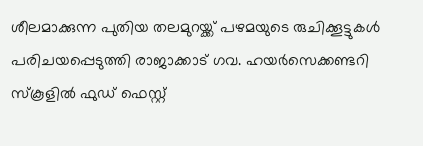ശീലമാക്കുന്ന പുതിയ തലമുറയ്ക്ക് പഴമയുടെ രുചിക്കൂട്ടുകള്‍ പരിചയപ്പെടുത്തി രാജാക്കാട് ഗവ. ഹയര്‍സെക്കണ്ടറി സ്‌കൂളില്‍ ഫുഡ് ഫെസ്റ്റ്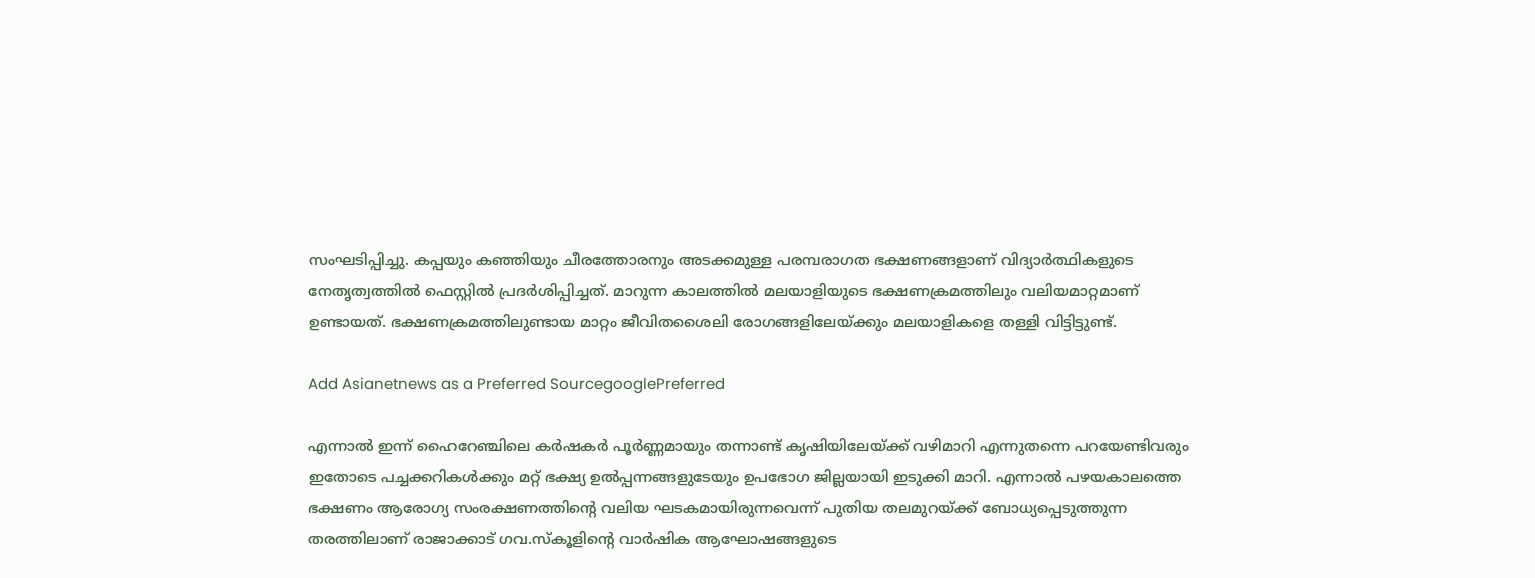സംഘടിപ്പിച്ചു. കപ്പയും കഞ്ഞിയും ചീരത്തോരനും അടക്കമുള്ള പരമ്പരാഗത ഭക്ഷണങ്ങളാണ് വിദ്യാര്‍ത്ഥികളുടെ നേതൃത്വത്തില്‍ ഫെസ്റ്റില്‍ പ്രദര്‍ശിപ്പിച്ചത്. മാറുന്ന കാലത്തില്‍ മലയാളിയുടെ ഭക്ഷണക്രമത്തിലും വലിയമാറ്റമാണ് ഉണ്ടായത്. ഭക്ഷണക്രമത്തിലുണ്ടായ മാറ്റം ജീവിതശൈലി രോഗങ്ങളിലേയ്ക്കും മലയാളികളെ തള്ളി വിട്ടിട്ടുണ്ട്.

Add Asianetnews as a Preferred SourcegooglePreferred

എന്നാല്‍ ഇന്ന് ഹൈറേഞ്ചിലെ കര്‍ഷകര്‍ പൂര്‍ണ്ണമായും തന്നാണ്ട് കൃഷിയിലേയ്ക്ക് വഴിമാറി എന്നുതന്നെ പറയേണ്ടിവരും ഇതോടെ പച്ചക്കറികള്‍ക്കും മറ്റ് ഭക്ഷ്യ ഉല്‍പ്പന്നങ്ങളുടേയും ഉപഭോഗ ജില്ലയായി ഇടുക്കി മാറി. എന്നാല്‍ പഴയകാലത്തെ ഭക്ഷണം ആരോഗ്യ സംരക്ഷണത്തിന്റെ വലിയ ഘടകമായിരുന്നവെന്ന് പുതിയ തലമുറയ്ക്ക് ബോധ്യപ്പെടുത്തുന്ന തരത്തിലാണ് രാജാക്കാട് ഗവ.സ്‌കൂളിന്റെ വാര്‍ഷിക ആഘോഷങ്ങളുടെ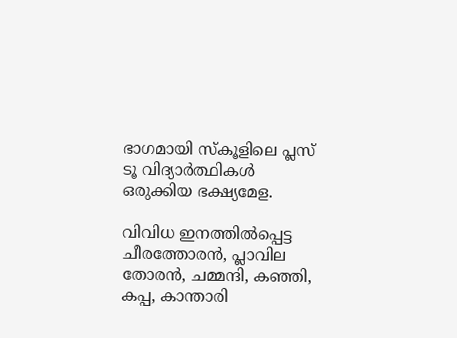ഭാഗമായി സ്‌കൂളിലെ പ്ലസ് ടൂ വിദ്യാര്‍ത്ഥികള്‍ ഒരുക്കിയ ഭക്ഷ്യമേള.

വിവിധ ഇനത്തില്‍പ്പെട്ട ചീരത്തോരന്‍, പ്ലാവില തോരന്‍, ചമ്മന്ദി, കഞ്ഞി, കപ്പ, കാന്താരി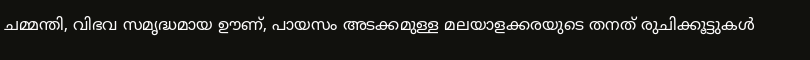ചമ്മന്തി, വിഭവ സമൃദ്ധമായ ഊണ്, പായസം അടക്കമുള്ള മലയാളക്കരയുടെ തനത് രുചിക്കൂട്ടുകള്‍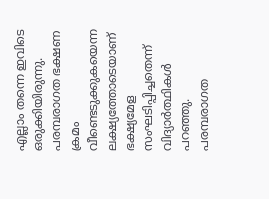എല്ലാം തന്നെ ഇവിടെ ഒരുക്കിയിരുന്നു. പരമ്പരാഗത ഭക്ഷണ ക്രമം വീണ്ടെടുക്കുകയെന്ന ലക്ഷ്യത്തോടെയാണ് ഭക്ഷ്യമേള സംഘടിപ്പിച്ചതെന്ന് വിദ്യാര്‍ത്ഥികള്‍ പറഞ്ഞു. പരമ്പരാഗത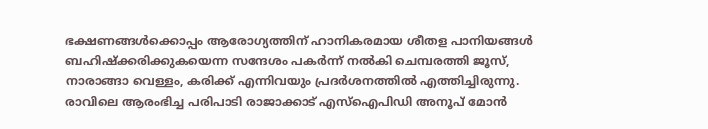ഭക്ഷണങ്ങള്‍ക്കൊപ്പം ആരോഗ്യത്തിന് ഹാനികരമായ ശീതള പാനിയങ്ങള്‍ ബഹിഷ്‌ക്കരിക്കുകയെന്ന സന്ദേശം പകര്‍ന്ന് നല്‍കി ചെമ്പരത്തി ജൂസ്, നാരാങ്ങാ വെള്ളം, കരിക്ക് എന്നിവയും പ്രദര്‍ശനത്തില്‍ എത്തിച്ചിരുന്നു. രാവിലെ ആരംഭിച്ച പരിപാടി രാജാക്കാട് എസ്‌ഐപിഡി അനൂപ് മോന്‍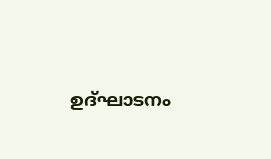ഉദ്ഘാടനം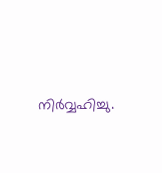നിര്‍വ്വഹിച്ചു.